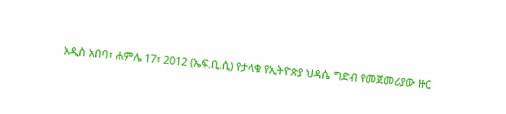አዲስ አበባ፣ ሐምሌ 17፣ 2012 (ኤፍ.ቢ.ሲ) የታላቁ የኢትዮጵያ ህዳሴ ግድብ የመጀመሪያው ዙር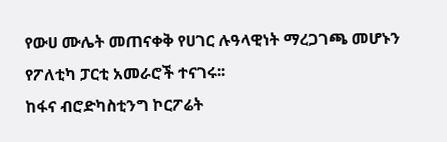የውሀ ሙሌት መጠናቀቅ የሀገር ሉዓላዊነት ማረጋገጫ መሆኑን የፖለቲካ ፓርቲ አመራሮች ተናገሩ፡፡
ከፋና ብሮድካስቲንግ ኮርፖሬት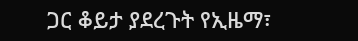ጋር ቆይታ ያደረጉት የኢዜማ፣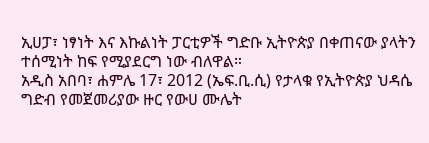ኢሀፓ፣ ነፃነት እና እኩልነት ፓርቲዎች ግድቡ ኢትዮጵያ በቀጠናው ያላትን ተሰሚነት ከፍ የሚያደርግ ነው ብለዋል።
አዲስ አበባ፣ ሐምሌ 17፣ 2012 (ኤፍ.ቢ.ሲ) የታላቁ የኢትዮጵያ ህዳሴ ግድብ የመጀመሪያው ዙር የውሀ ሙሌት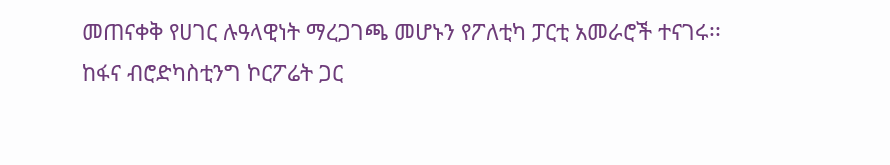መጠናቀቅ የሀገር ሉዓላዊነት ማረጋገጫ መሆኑን የፖለቲካ ፓርቲ አመራሮች ተናገሩ፡፡
ከፋና ብሮድካስቲንግ ኮርፖሬት ጋር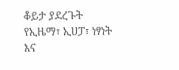ቆይታ ያደረጉት የኢዜማ፣ ኢሀፓ፣ ነፃነት እና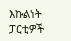እኩልነት ፓርቲዎች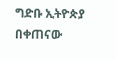ግድቡ ኢትዮጵያ በቀጠናው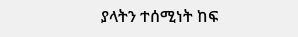ያላትን ተሰሚነት ከፍ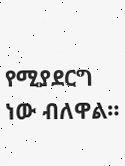የሚያደርግ ነው ብለዋል።